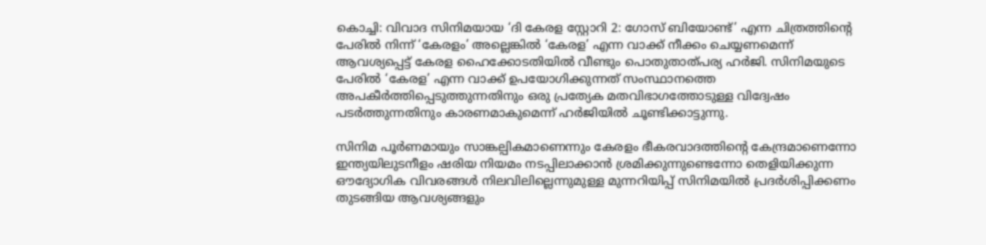കൊച്ചി: വിവാദ സിനിമയായ ‘ദി കേരള സ്റ്റോറി 2: ഗോസ് ബിയോണ്ട്’ എന്ന ചിത്രത്തിന്‍റെ പേരിൽ നിന്ന് ‘കേരളം’ അല്ലെങ്കിൽ ‘കേരള’ എന്ന വാക്ക് നീക്കം ചെയ്യണമെന്ന് ആവശ്യപ്പെട്ട് കേരള ഹൈക്കോടതിയിൽ വീണ്ടും പൊതുതാത്പര്യ ഹർജി. സിനിമയുടെ പേരിൽ ‘കേരള’ എന്ന വാക്ക് ഉപയോഗിക്കുന്നത് സംസ്ഥാനത്തെ അപകീർത്തിപ്പെടുത്തുന്നതിനും ഒരു പ്രത്യേക മതവിഭാഗത്തോടുള്ള വിദ്വേഷം പടർത്തുന്നതിനും കാരണമാകുമെന്ന് ഹർജിയിൽ ചൂണ്ടിക്കാട്ടുന്നു.

സിനിമ പൂർണമായും സാങ്കല്പികമാണെന്നും കേരളം ഭീകരവാദത്തിന്‍റെ കേന്ദ്രമാണെന്നോ ഇന്ത്യയിലുടനീളം ഷരിയ നിയമം നടപ്പിലാക്കാൻ ശ്രമിക്കുന്നുണ്ടെന്നോ തെളിയിക്കുന്ന ഔദ്യോഗിക വിവരങ്ങൾ നിലവിലില്ലെന്നുമുള്ള മുന്നറിയിപ്പ് സിനിമയിൽ പ്രദർശിപ്പിക്കണം തുടങ്ങിയ ആവശ്യങ്ങളും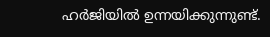ഹർജിയിൽ ഉന്നയിക്കുന്നുണ്ട്.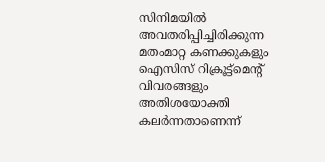സിനിമയിൽ അവതരിപ്പിച്ചിരിക്കുന്ന മതംമാറ്റ കണക്കുകളും ഐസിസ് റിക്രൂട്ട്‌മെന്‍റ് വിവരങ്ങളും അതിശയോക്തി കലർന്നതാണെന്ന്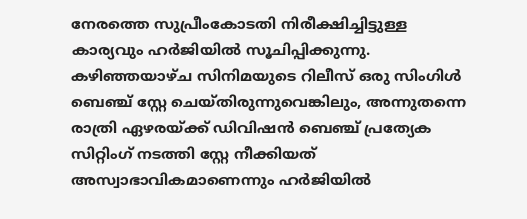നേരത്തെ സുപ്രീംകോടതി നിരീക്ഷിച്ചിട്ടുള്ള കാര്യവും ഹർജിയിൽ സൂചിപ്പിക്കുന്നു. കഴിഞ്ഞയാഴ്ച സിനിമയുടെ റിലീസ് ഒരു സിംഗിൾ ബെഞ്ച് സ്റ്റേ ചെയ്തിരുന്നുവെങ്കിലും, അന്നുതന്നെ രാത്രി ഏഴരയ്ക്ക് ഡിവിഷൻ ബെഞ്ച് പ്രത്യേക സിറ്റിംഗ് നടത്തി സ്റ്റേ നീക്കിയത് അസ്വാഭാവികമാണെന്നും ഹർജിയിൽ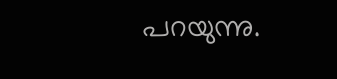പറയുന്നു.